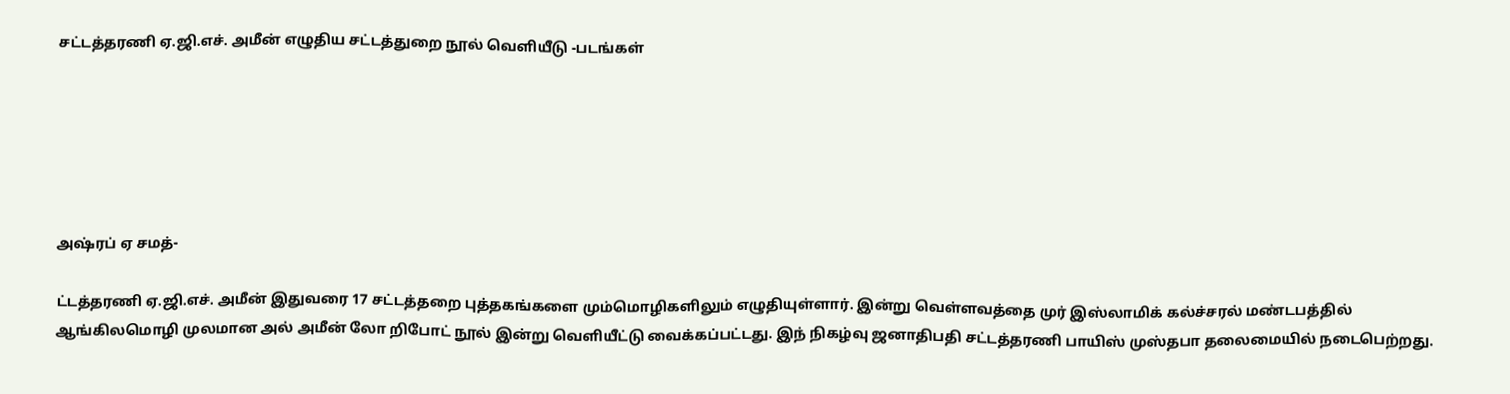சட்டத்தரணி ஏ.ஜி.எச். அமீன் எழுதிய சட்டத்துறை நூல் வெளியீடு -படங்கள்






அஷ்ரப் ஏ சமத்-

ட்டத்தரணி ஏ.ஜி.எச். அமீன் இதுவரை 17 சட்டத்தறை புத்தகங்களை மும்மொழிகளிலும் எழுதியுள்ளார். இன்று வெள்ளவத்தை முர் இஸ்லாமிக் கல்ச்சரல் மண்டபத்தில் ஆங்கிலமொழி முலமான அல் அமீன் லோ றிபோட் நூல் இன்று வெளியீட்டு வைக்கப்பட்டது. இந் நிகழ்வு ஜனாதிபதி சட்டத்தரணி பாயிஸ் முஸ்தபா தலைமையில் நடைபெற்றது.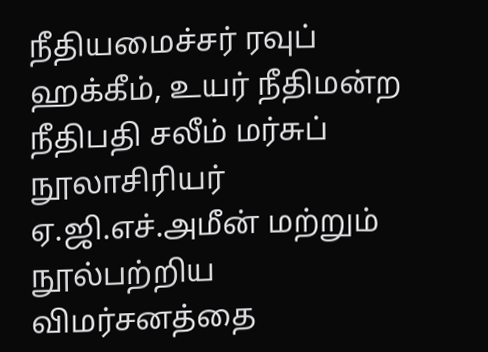நீதியமைச்சர் ரவுப் ஹக்கீம், உயர் நீதிமன்ற நீதிபதி சலீம் மர்சுப் நூலாசிரியர் ஏ.ஜி.எச்.அமீன் மற்றும் நூல்பற்றிய விமர்சனத்தை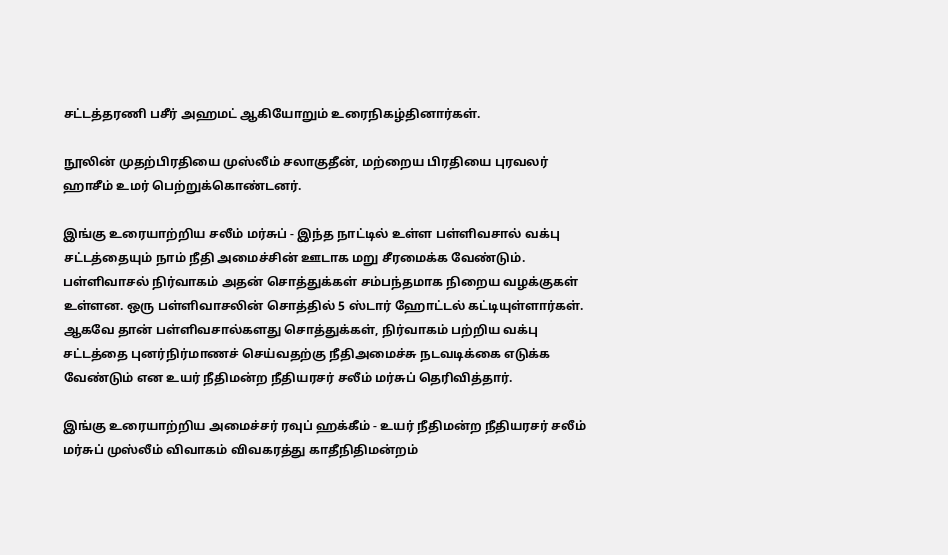சட்டத்தரணி பசீர் அஹமட் ஆகியோறும் உரைநிகழ்தினார்கள்.

நூலின் முதற்பிரதியை முஸ்லீம் சலாகுதீன், மற்றைய பிரதியை புரவலர் ஹாசீம் உமர் பெற்றுக்கொண்டனர்.

இங்கு உரையாற்றிய சலீம் மர்சுப் - இந்த நாட்டில் உள்ள பள்ளிவசால் வக்பு சட்டத்தையும் நாம் நீதி அமைச்சின் ஊடாக மறு சீரமைக்க வேண்டும். பள்ளிவாசல் நிர்வாகம் அதன் சொத்துக்கள் சம்பந்தமாக நிறைய வழக்குகள் உள்ளன. ஒரு பள்ளிவாசலின் சொத்தில் 5 ஸ்டார் ஹோட்டல் கட்டியுள்ளார்கள். ஆகவே தான் பள்ளிவசால்களது சொத்துக்கள், நிர்வாகம் பற்றிய வக்பு சட்டத்தை புனர்நிர்மாணச் செய்வதற்கு நீதிஅமைச்சு நடவடிக்கை எடுக்க வேண்டும் என உயர் நீதிமன்ற நீதியரசர் சலீம் மர்சுப் தெரிவித்தார்.

இங்கு உரையாற்றிய அமைச்சர் ரவுப் ஹக்கீம் - உயர் நீதிமன்ற நீதியரசர் சலீம் மர்சுப் முஸ்லீம் விவாகம் விவகரத்து காதீநிதிமன்றம்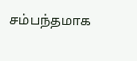சம்பந்தமாக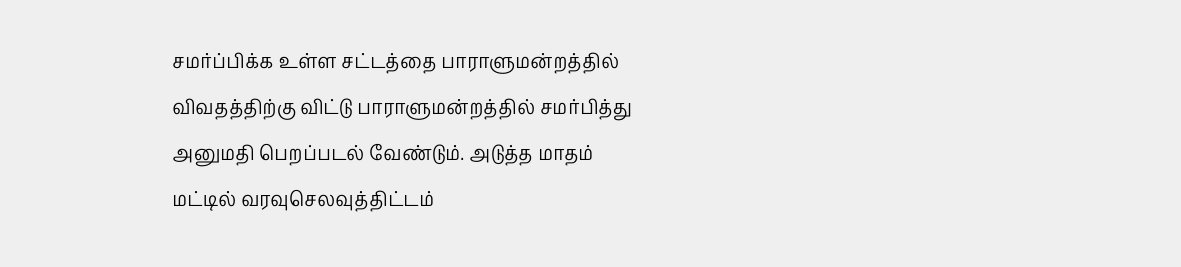சமர்ப்பிக்க உள்ள சட்டத்தை பாராளுமன்றத்தில் விவதத்திற்கு விட்டு பாராளுமன்றத்தில் சமர்பித்து அனுமதி பெறப்படல் வேண்டும். அடுத்த மாதம் மட்டில் வரவுசெலவுத்திட்டம்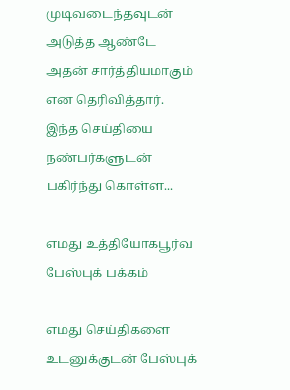முடிவடைந்தவுடன் அடுத்த ஆண்டே அதன் சார்த்தியமாகும் என தெரிவித்தார்.
இந்த செய்தியை நண்பர்களுடன் பகிர்ந்து கொள்ள...

எமது உத்தியோகபூர்வ பேஸ்புக் பக்கம்

எமது செய்திகளை உடனுக்குடன் பேஸ்புக்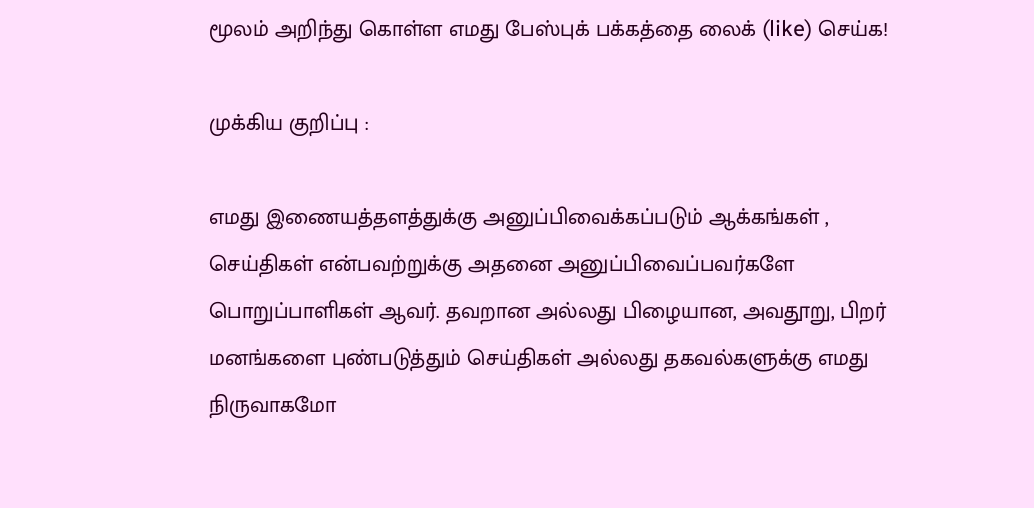மூலம் அறிந்து கொள்ள எமது பேஸ்புக் பக்கத்தை லைக் (like) செய்க!

முக்கிய குறிப்பு :

எமது இணையத்தளத்துக்கு அனுப்பிவைக்கப்படும் ஆக்கங்கள் , செய்திகள் என்பவற்றுக்கு அதனை அனுப்பிவைப்பவர்களே பொறுப்பாளிகள் ஆவர். தவறான அல்லது பிழையான, அவதூறு, பிறர் மனங்களை புண்படுத்தும் செய்திகள் அல்லது தகவல்களுக்கு எமது நிருவாகமோ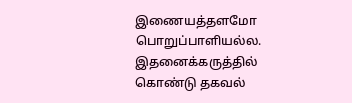இணையத்தளமோ பொறுப்பாளியல்ல. இதனைக்கருத்தில் கொண்டு தகவல்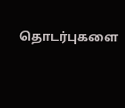தொடர்புகளை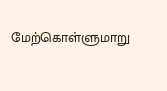மேற்கொள்ளுமாறு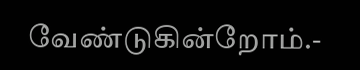வேண்டுகின்றோம்.-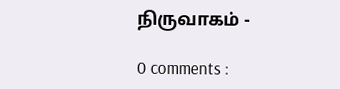நிருவாகம் -

0 comments :